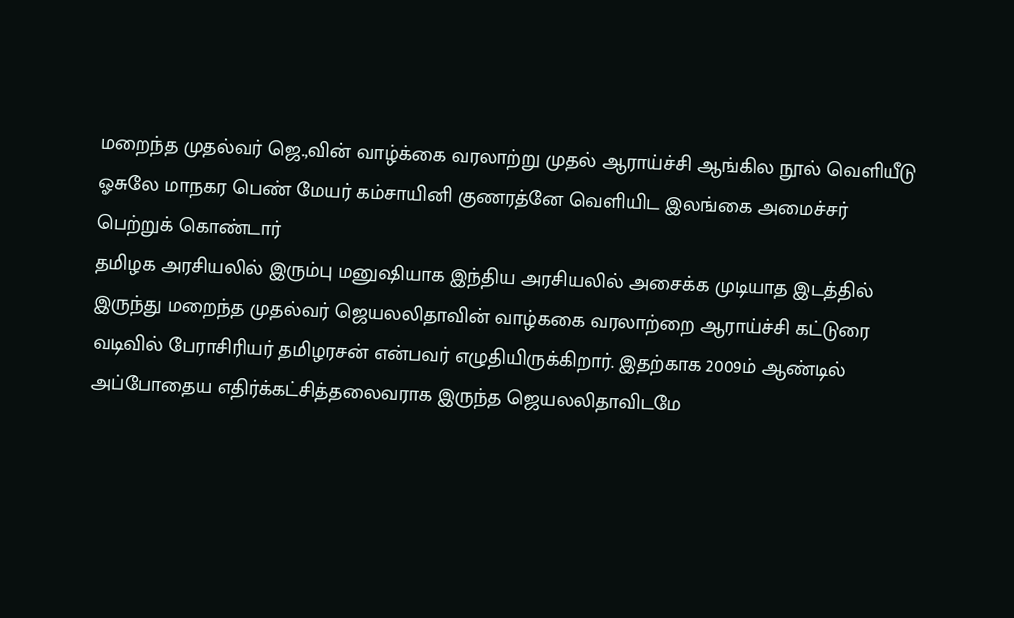மறைந்த முதல்வர் ஜெ.,வின் வாழ்க்கை வரலாற்று முதல் ஆராய்ச்சி ஆங்கில நூல் வெளியீடு ஓசுலே மாநகர பெண் மேயர் கம்சாயினி குணரத்னே வெளியிட இலங்கை அமைச்சர் பெற்றுக் கொண்டார்
தமிழக அரசியலில் இரும்பு மனுஷியாக இந்திய அரசியலில் அசைக்க முடியாத இடத்தில் இருந்து மறைந்த முதல்வர் ஜெயலலிதாவின் வாழ்ககை வரலாற்றை ஆராய்ச்சி கட்டுரை வடிவில் பேராசிரியர் தமிழரசன் என்பவர் எழுதியிருக்கிறார். இதற்காக 2009ம் ஆண்டில் அப்போதைய எதிர்க்கட்சித்தலைவராக இருந்த ஜெயலலிதாவிடமே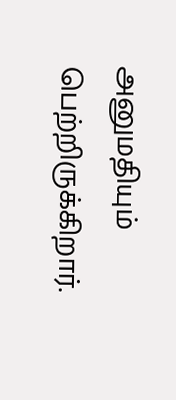அனுமதியும் பெற்றிருக்கிறார்.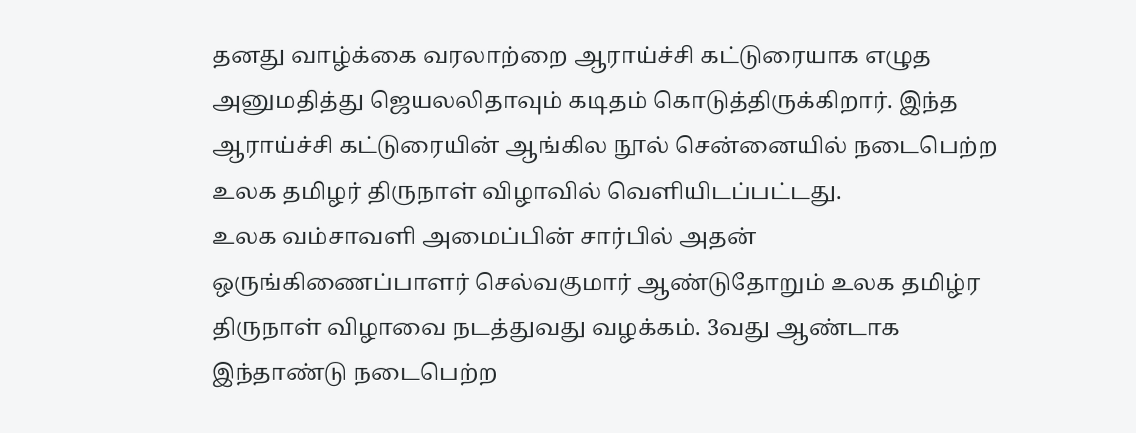தனது வாழ்க்கை வரலாற்றை ஆராய்ச்சி கட்டுரையாக எழுத அனுமதித்து ஜெயலலிதாவும் கடிதம் கொடுத்திருக்கிறார். இந்த ஆராய்ச்சி கட்டுரையின் ஆங்கில நூல் சென்னையில் நடைபெற்ற உலக தமிழர் திருநாள் விழாவில் வெளியிடப்பட்டது.
உலக வம்சாவளி அமைப்பின் சார்பில் அதன் ஒருங்கிணைப்பாளர் செல்வகுமார் ஆண்டுதோறும் உலக தமிழ்ர திருநாள் விழாவை நடத்துவது வழக்கம். 3வது ஆண்டாக இந்தாண்டு நடைபெற்ற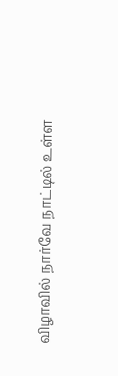விழாவில் நார்வே நாட்டில் உள்ள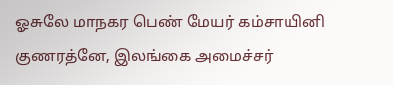ஓசுலே மாநகர பெண் மேயர் கம்சாயினி குணரத்னே, இலங்கை அமைச்சர்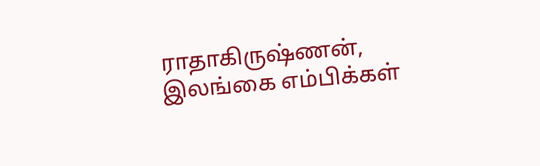ராதாகிருஷ்ணன், இலங்கை எம்பிக்கள்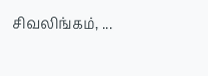சிவலிங்கம், ...